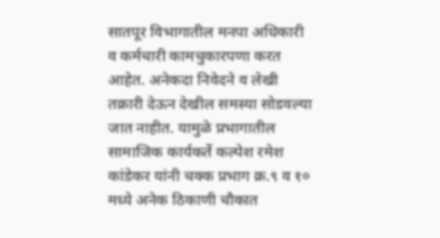सातपूर विभागातील मनपा अधिकारी व कर्मचारी कामचुकारपणा करत आहेत. अनेकदा निवेदने व लेखी तक्रारी देऊन देखील समस्या सोडवल्या जात नाहीत. यामुळे प्रभागातील सामाजिक कार्यकर्ते कल्पेश रमेश कांडेकर यांनी चक्क प्रभाग क्र.९ व १० मध्ये अनेक ठिकाणी चौकात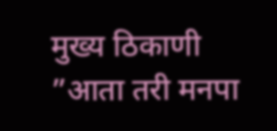मुख्य ठिकाणी ”आता तरी मनपा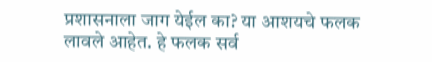प्रशासनाला जाग येईल का? या आशयचे फलक लावले आहेत. हे फलक सर्व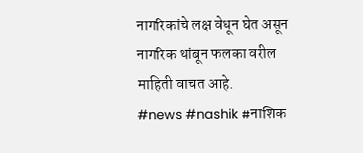नागरिकांचे लक्ष वेधून घेत असून नागरिक थांबून फलका वरील माहिती वाचत आहे.
#news #nashik #नाशिक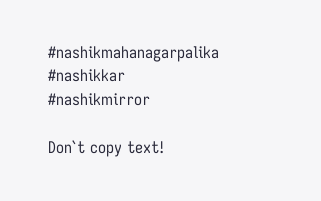#nashikmahanagarpalika #nashikkar
#nashikmirror

Don`t copy text!